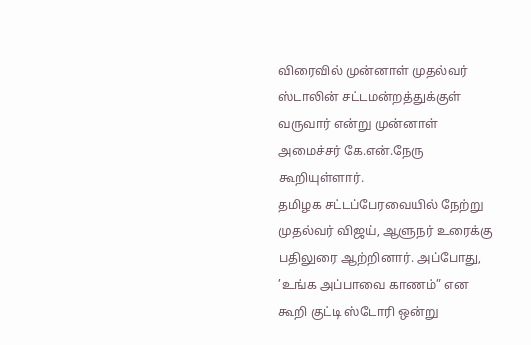விரைவில் முன்னாள் முதல்வர் ஸ்டாலின் சட்டமன்றத்துக்குள் வருவார் என்று முன்னாள் அமைச்சர் கே.என்.நேரு கூறியுள்ளார்.
தமிழக சட்டப்பேரவையில் நேற்று முதல்வர் விஜய், ஆளுநர் உரைக்கு பதிலுரை ஆற்றினார். அப்போது, ’உங்க அப்பாவை காணம்” என கூறி குட்டி ஸ்டோரி ஒன்று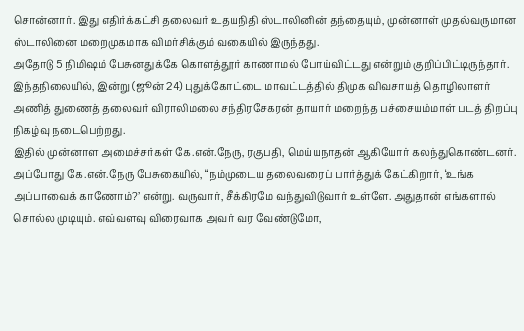சொன்னார். இது எதிர்க்கட்சி தலைவர் உதயநிதி ஸ்டாலினின் தந்தையும், முன்னாள் முதல்வருமான ஸ்டாலினை மறைமுகமாக விமர்சிக்கும் வகையில் இருந்தது.
அதோடு 5 நிமிஷம் பேசுனதுக்கே கொளத்தூர் காணாமல் போய்விட்டது என்றும் குறிப்பிட்டிருந்தார்.
இந்தநிலையில், இன்று (ஜூன் 24) புதுக்கோட்டை மாவட்டத்தில் திமுக விவசாயத் தொழிலாளர் அணித் துணைத் தலைவர் விராலிமலை சந்திரசேகரன் தாயார் மறைந்த பச்சையம்மாள் படத் திறப்பு நிகழ்வு நடைபெற்றது.
இதில் முன்னாள அமைச்சர்கள் கே.என்.நேரு, ரகுபதி, மெய்யநாதன் ஆகியோர் கலந்துகொண்டனர்.
அப்போது கே.என்.நேரு பேசுகையில், “நம்முடைய தலைவரைப் பார்த்துக் கேட்கிறார், ‘உங்க அப்பாவைக் காணோம்?’ என்று. வருவார், சீக்கிரமே வந்துவிடுவார் உள்ளே. அதுதான் எங்களால் சொல்ல முடியும். எவ்வளவு விரைவாக அவர் வர வேண்டுமோ,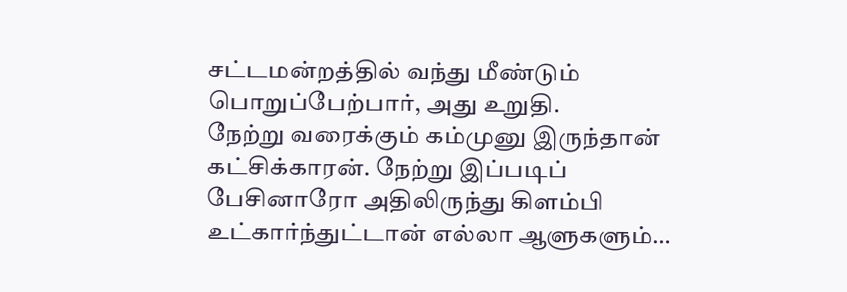சட்டமன்றத்தில் வந்து மீண்டும் பொறுப்பேற்பார், அது உறுதி.
நேற்று வரைக்கும் கம்முனு இருந்தான் கட்சிக்காரன். நேற்று இப்படிப் பேசினாரோ அதிலிருந்து கிளம்பி உட்கார்ந்துட்டான் எல்லா ஆளுகளும்…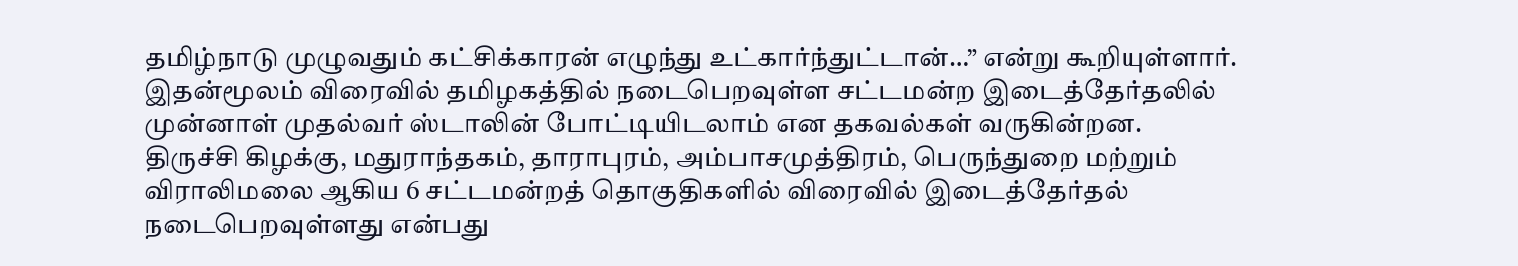தமிழ்நாடு முழுவதும் கட்சிக்காரன் எழுந்து உட்கார்ந்துட்டான்…” என்று கூறியுள்ளார்.
இதன்மூலம் விரைவில் தமிழகத்தில் நடைபெறவுள்ள சட்டமன்ற இடைத்தேர்தலில் முன்னாள் முதல்வர் ஸ்டாலின் போட்டியிடலாம் என தகவல்கள் வருகின்றன.
திருச்சி கிழக்கு, மதுராந்தகம், தாராபுரம், அம்பாசமுத்திரம், பெருந்துறை மற்றும் விராலிமலை ஆகிய 6 சட்டமன்றத் தொகுதிகளில் விரைவில் இடைத்தேர்தல் நடைபெறவுள்ளது என்பது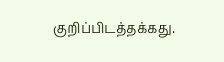குறிப்பிடத்தக்கது.